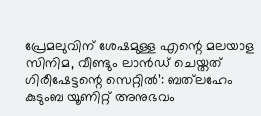പ്രേമലുവിന് ശേഷമുള്ള എന്റെ മലയാള സിനിമ, വീണ്ടും ലാൻഡ് ചെയ്തത് ഗിരീഷേട്ടന്റെ സെറ്റിൽ’: ബത്‌ലഹേം കുടുംബ യൂണിറ്റ് അനുഭവം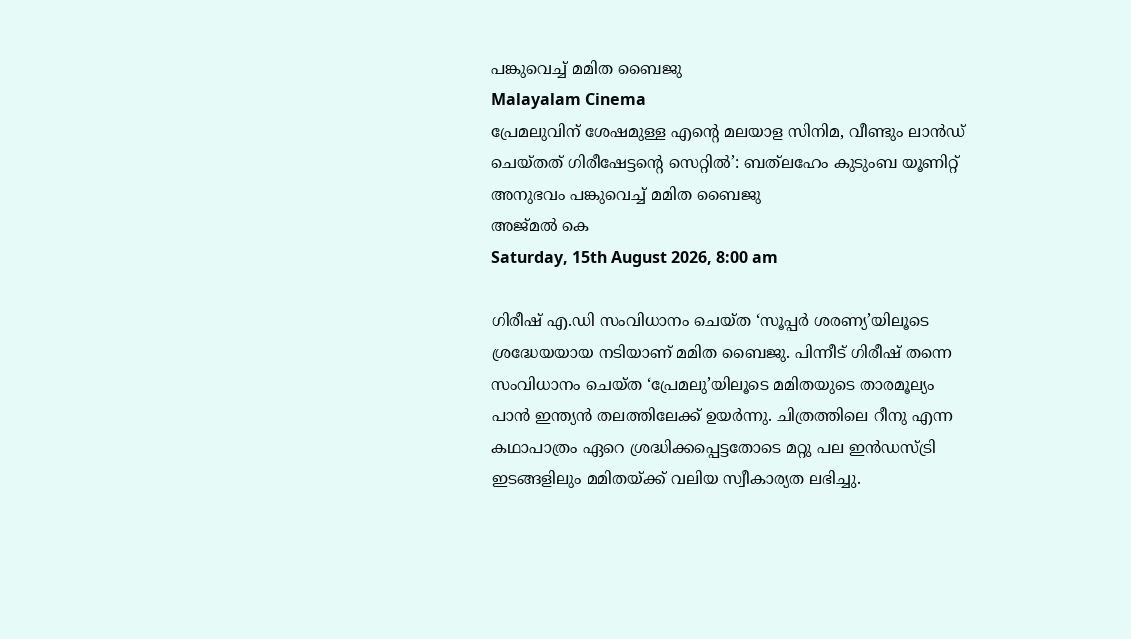പങ്കുവെച്ച് മമിത ബൈജു
Malayalam Cinema
പ്രേമലുവിന് ശേഷമുള്ള എന്റെ മലയാള സിനിമ, വീണ്ടും ലാൻഡ് ചെയ്തത് ഗിരീഷേട്ടന്റെ സെറ്റിൽ’: ബത്‌ലഹേം കുടുംബ യൂണിറ്റ് അനുഭവം പങ്കുവെച്ച് മമിത ബൈജു
അജ്മല്‍ കെ
Saturday, 15th August 2026, 8:00 am

ഗിരീഷ് എ.ഡി സംവിധാനം ചെയ്ത ‘സൂപ്പർ ശരണ്യ’യിലൂടെ ശ്രദ്ധേയയായ നടിയാണ് മമിത ബൈജു. പിന്നീട് ഗിരീഷ് തന്നെ സംവിധാനം ചെയ്ത ‘പ്രേമലു’യിലൂടെ മമിതയുടെ താരമൂല്യം പാൻ ഇന്ത്യൻ തലത്തിലേക്ക് ഉയർന്നു. ചിത്രത്തിലെ റീനു എന്ന കഥാപാത്രം ഏറെ ശ്രദ്ധിക്കപ്പെട്ടതോടെ മറ്റു പല ഇൻഡസ്ട്രി ഇടങ്ങളിലും മമിതയ്ക്ക് വലിയ സ്വീകാര്യത ലഭിച്ചു.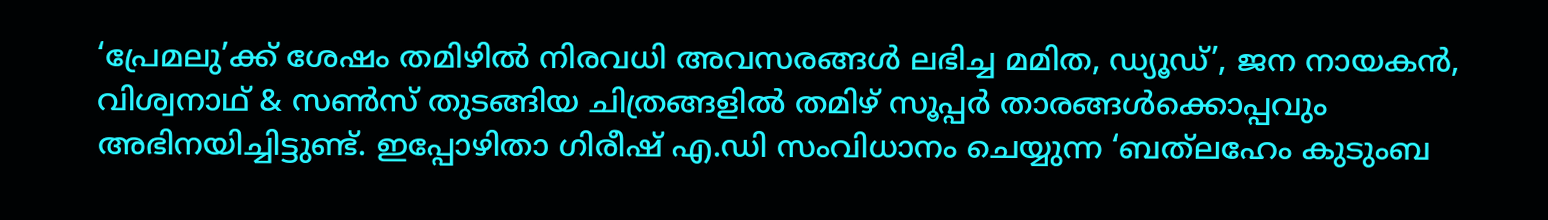‘പ്രേമലു’ക്ക് ശേഷം തമിഴിൽ നിരവധി അവസരങ്ങൾ ലഭിച്ച മമിത, ഡ്യൂഡ്’, ജന നായകൻ, വിശ്വനാഥ് & സൺസ് തുടങ്ങിയ ചിത്രങ്ങളിൽ തമിഴ് സൂപ്പർ താരങ്ങൾക്കൊപ്പവും അഭിനയിച്ചിട്ടുണ്ട്. ഇപ്പോഴിതാ ഗിരീഷ് എ.ഡി സംവിധാനം ചെയ്യുന്ന ‘ബത്‌ലഹേം കുടുംബ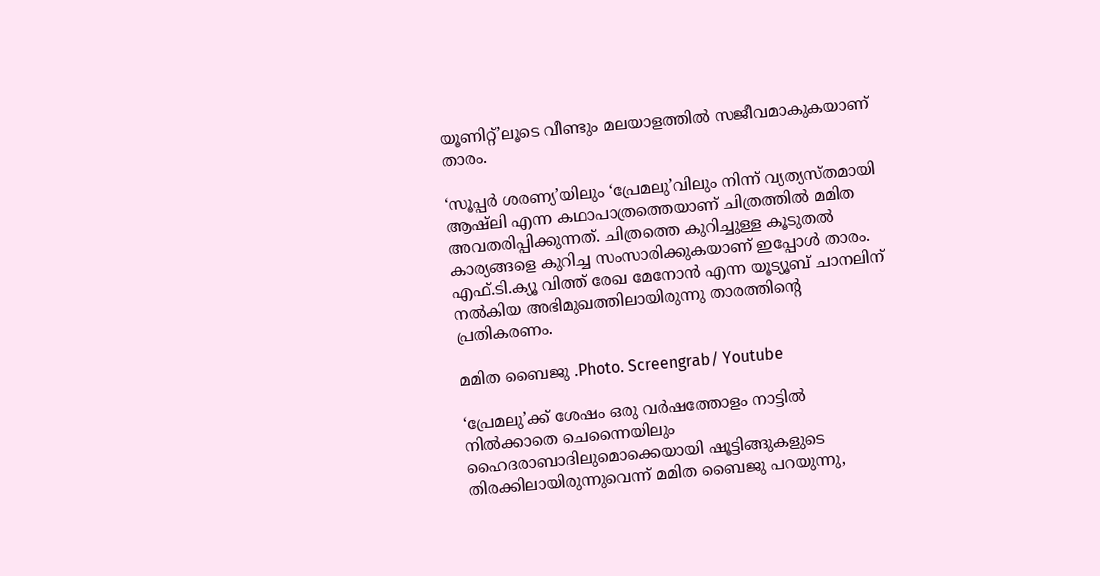യൂണിറ്റ്’ലൂടെ വീണ്ടും മലയാളത്തിൽ സജീവമാകുകയാണ് താരം.

‘സൂപ്പർ ശരണ്യ’യിലും ‘പ്രേമലു’വിലും നിന്ന് വ്യത്യസ്തമായി ആഷ്‌ലി എന്ന കഥാപാത്രത്തെയാണ് ചിത്രത്തിൽ മമിത അവതരിപ്പിക്കുന്നത്. ചിത്രത്തെ കുറിച്ചുള്ള കൂടുതൽ കാര്യങ്ങളെ കുറിച്ച സംസാരിക്കുകയാണ് ഇപ്പോൾ താരം. എഫ്.ടി.ക്യൂ വിത്ത് രേഖ മേനോൻ എന്ന യൂട്യൂബ് ചാനലിന് നൽകിയ അഭിമുഖത്തിലായിരുന്നു താരത്തിന്റെ പ്രതികരണം.

മമിത ബൈജു .Photo. Screengrab/ Youtube

‘പ്രേമലു’ക്ക് ശേഷം ഒരു വർഷത്തോളം നാട്ടിൽ നിൽക്കാതെ ചെന്നൈയിലും ഹൈദരാബാദിലുമൊക്കെയായി ഷൂട്ടിങ്ങുകളുടെ തിരക്കിലായിരുന്നുവെന്ന് മമിത ബൈജു പറയുന്നു,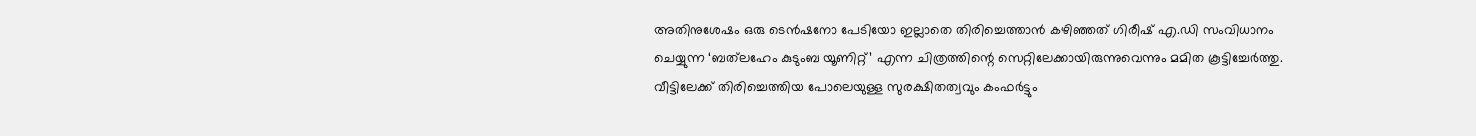അതിനുശേഷം ഒരു ടെൻഷനോ പേടിയോ ഇല്ലാതെ തിരിച്ചെത്താൻ കഴിഞ്ഞത് ഗിരീഷ് എ.ഡി സംവിധാനം ചെയ്യുന്ന ‘ബത്‌ലഹേം കുടുംബ യൂണിറ്റ്’ എന്ന ചിത്രത്തിന്റെ സെറ്റിലേക്കായിരുന്നുവെന്നും മമിത കൂട്ടിച്ചേർത്തു. വീട്ടിലേക്ക് തിരിച്ചെത്തിയ പോലെയുള്ള സുരക്ഷിതത്വവും കംഫർട്ടും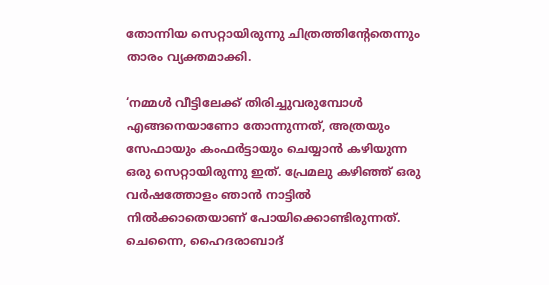തോന്നിയ സെറ്റായിരുന്നു ചിത്രത്തിന്റേതെന്നും താരം വ്യക്തമാക്കി.

‘നമ്മൾ വീട്ടിലേക്ക് തിരിച്ചുവരുമ്പോൾ എങ്ങനെയാണോ തോന്നുന്നത്, അത്രയും സേഫായും കംഫർട്ടായും ചെയ്യാൻ കഴിയുന്ന ഒരു സെറ്റായിരുന്നു ഇത്. പ്രേമലു കഴിഞ്ഞ് ഒരു വർഷത്തോളം ഞാൻ നാട്ടിൽ നിൽക്കാതെയാണ് പോയിക്കൊണ്ടിരുന്നത്. ചെന്നൈ, ഹൈദരാബാദ്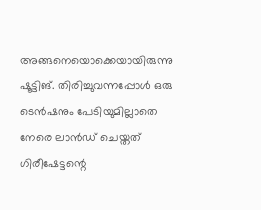അങ്ങനെയൊക്കെയായിരുന്നു ഷൂട്ടിങ്. തിരിച്ചുവന്നപ്പോൾ ഒരു ടെൻഷനും പേടിയുമില്ലാതെ നേരെ ലാൻഡ് ചെയ്തത് ഗിരീഷേട്ടന്റെ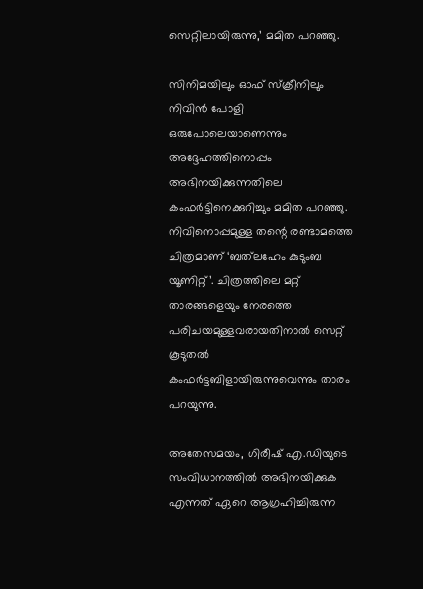സെറ്റിലായിരുന്നു,’ മമിത പറഞ്ഞു.

സിനിമയിലും ഓഫ് സ്ക്രീനിലും നിവിൻ പോളി ഒരുപോലെയാണെന്നും അദ്ദേഹത്തിനൊപ്പം അഭിനയിക്കുന്നതിലെ കംഫർട്ടിനെക്കുറിച്ചും മമിത പറഞ്ഞു. നിവിനൊപ്പമുള്ള തന്റെ രണ്ടാമത്തെ ചിത്രമാണ് ‘ബത്‌ലഹേം കുടുംബ യൂണിറ്റ്’. ചിത്രത്തിലെ മറ്റ് താരങ്ങളെയും നേരത്തെ പരിചയമുള്ളവരായതിനാൽ സെറ്റ് കൂടുതൽ കംഫർട്ടബിളായിരുന്നുവെന്നും താരം പറയുന്നു.

അതേസമയം, ഗിരീഷ് എ.ഡിയുടെ സംവിധാനത്തിൽ അഭിനയിക്കുക എന്നത് ഏറെ ആഗ്രഹിച്ചിരുന്ന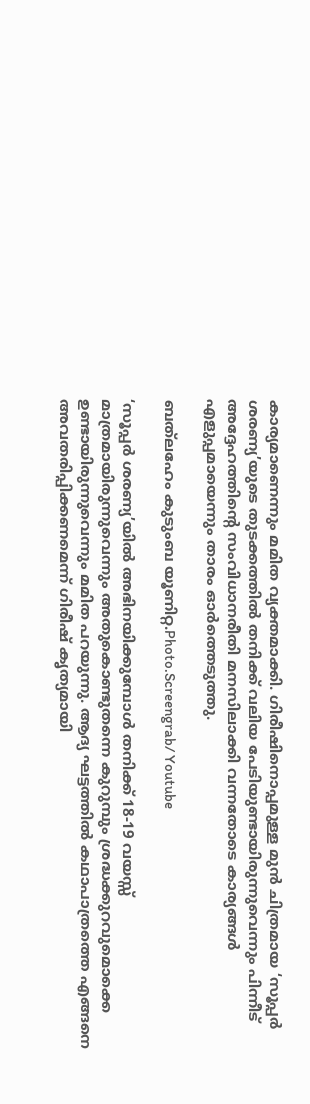കാര്യമാണെന്നും മമിത വ്യക്തമാക്കി. ഗിരീഷിനൊപ്പമുള്ള മുൻ ചിത്രമായ ‘സൂപ്പർ ശരണ്യ’യുടെ തുടക്കത്തിൽ തനിക്ക് വലിയ പേടിയുണ്ടായിരുന്നുവെന്നും പിന്നീട് അദ്ദേഹത്തിന്റെ സംവിധാനരീതി മനസിലാക്കി വന്നതോടെ കാര്യങ്ങൾ എളുപ്പമായെന്നും താരം ഓർത്തെടുത്തു.

ബത്‌ലഹേം കുടുംബ യൂണിറ്റ.Photo.Screengrab/ Youtube

‘സൂപ്പർ ശരണ്യ’യിൽ അഭിനയിക്കുമ്പോൾ തനിക്ക് 18-19 വയസ്സ് മാത്രമായിരുന്നുവെന്നും അതുകൊണ്ടുതന്നെ കുറുമ്പും ശ്രദ്ധക്കുറവുമൊക്കെ ഉണ്ടായിരുന്നുവെന്നും മമിത പറയുന്നു. ആദ്യ ഘട്ടത്തിൽ കഥാപാത്രത്തെ എങ്ങനെ അവതരിപ്പിക്കണമെന്ന് ഗിരീഷ് കൃത്യമായി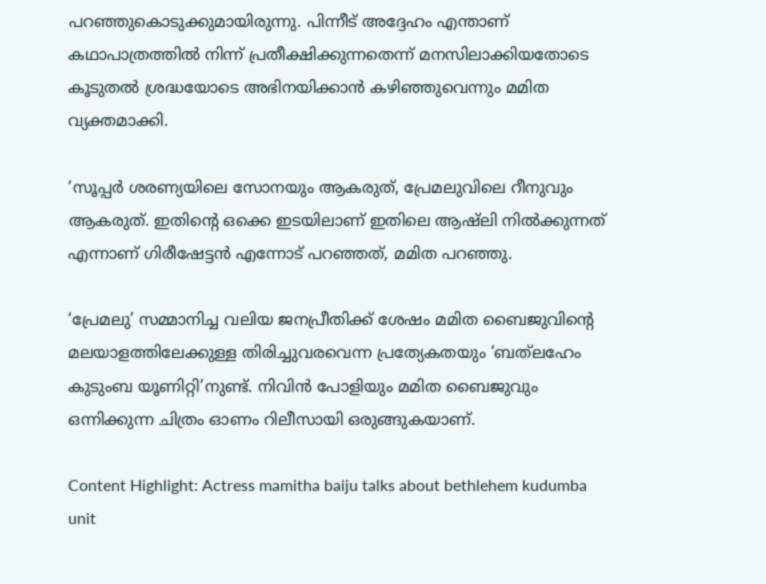പറഞ്ഞുകൊടുക്കുമായിരുന്നു. പിന്നീട് അദ്ദേഹം എന്താണ് കഥാപാത്രത്തിൽ നിന്ന് പ്രതീക്ഷിക്കുന്നതെന്ന് മനസിലാക്കിയതോടെ കൂടുതൽ ശ്രദ്ധയോടെ അഭിനയിക്കാൻ കഴിഞ്ഞുവെന്നും മമിത വ്യക്തമാക്കി.

‘സൂപ്പർ ശരണ്യയിലെ സോനയും ആകരുത്, പ്രേമലുവിലെ റീനുവും ആകരുത്. ഇതിന്റെ ഒക്കെ ഇടയിലാണ് ഇതിലെ ആഷ്‌ലി നിൽക്കുന്നത് എന്നാണ് ഗിരീഷേട്ടൻ എന്നോട് പറഞ്ഞത്, മമിത പറഞ്ഞു.

‘പ്രേമലു’ സമ്മാനിച്ച വലിയ ജനപ്രീതിക്ക് ശേഷം മമിത ബൈജുവിന്റെ മലയാളത്തിലേക്കുള്ള തിരിച്ചുവരവെന്ന പ്രത്യേകതയും ‘ബത്‌ലഹേം കുടുംബ യൂണിറ്റി’നുണ്ട്. നിവിൻ പോളിയും മമിത ബൈജുവും ഒന്നിക്കുന്ന ചിത്രം ഓണം റിലീസായി ഒരുങ്ങുകയാണ്.

Content Highlight: Actress mamitha baiju talks about bethlehem kudumba unit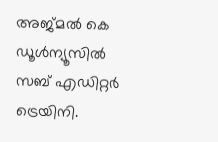അജ്മല്‍ കെ
ഡൂള്‍ന്യൂസില്‍ സബ് എഡിറ്റര്‍ ട്രെയിനി.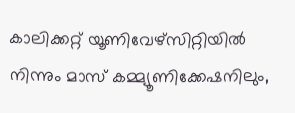കാലിക്കറ്റ് യൂണിവേഴ്‌സിറ്റിയില്‍ നിന്നും മാസ് കമ്മ്യൂണിക്കേഷനിലും,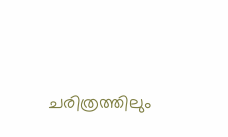ചരിത്രത്തിലും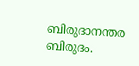ബിരുദാനന്തര ബിരുദം.